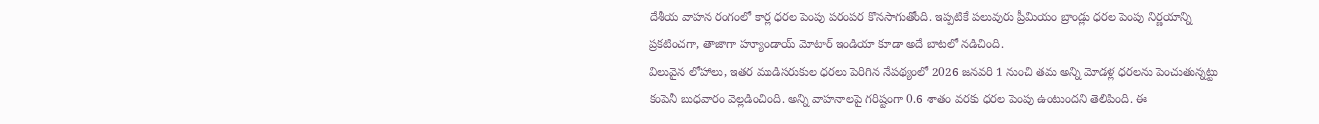దేశీయ వాహన రంగంలో కార్ల ధరల పెంపు పరంపర కొనసాగుతోంది. ఇప్పటికే పలువురు ప్రీమియం బ్రాండ్లు ధరల పెంపు నిర్ణయాన్ని ప్రకటించగా, తాజాగా హ్యూండాయ్ మోటార్ ఇండియా కూడా అదే బాటలో నడిచింది.
విలువైన లోహాలు, ఇతర ముడిసరుకుల ధరలు పెరిగిన నేపథ్యంలో 2026 జనవరి 1 నుంచి తమ అన్ని మోడళ్ల ధరలను పెంచుతున్నట్టు కంపెనీ బుధవారం వెల్లడించింది. అన్ని వాహనాలపై గరిష్టంగా 0.6 శాతం వరకు ధరల పెంపు ఉంటుందని తెలిపింది. ఈ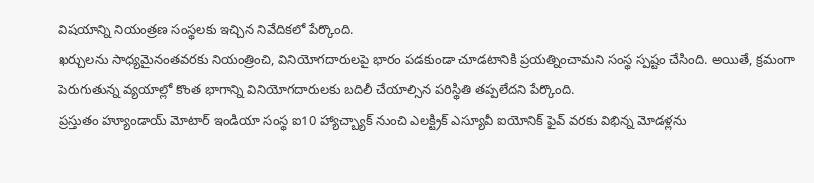విషయాన్ని నియంత్రణ సంస్థలకు ఇచ్చిన నివేదికలో పేర్కొంది.
ఖర్చులను సాధ్యమైనంతవరకు నియంత్రించి, వినియోగదారులపై భారం పడకుండా చూడటానికి ప్రయత్నించామని సంస్థ స్పష్టం చేసింది. అయితే, క్రమంగా పెరుగుతున్న వ్యయాల్లో కొంత భాగాన్ని వినియోగదారులకు బదిలీ చేయాల్సిన పరిస్థితి తప్పలేదని పేర్కొంది.
ప్రస్తుతం హ్యూండాయ్ మోటార్ ఇండియా సంస్థ ఐ10 హ్యాచ్బ్యాక్ నుంచి ఎలక్ట్రిక్ ఎస్యూవీ ఐయోనిక్ ఫైవ్ వరకు విభిన్న మోడళ్లను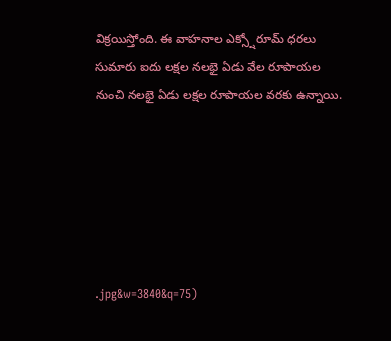విక్రయిస్తోంది. ఈ వాహనాల ఎక్స్షోరూమ్ ధరలు సుమారు ఐదు లక్షల నలభై ఏడు వేల రూపాయల నుంచి నలభై ఏడు లక్షల రూపాయల వరకు ఉన్నాయి.






.jpg&w=3840&q=75)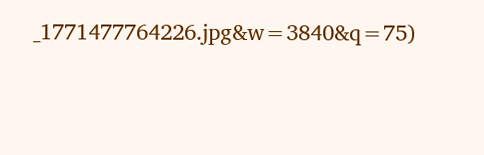_1771477764226.jpg&w=3840&q=75)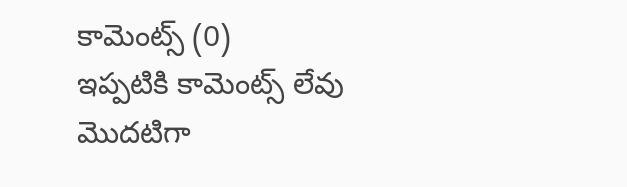కామెంట్స్ (0)
ఇప్పటికి కామెంట్స్ లేవు
మొదటిగా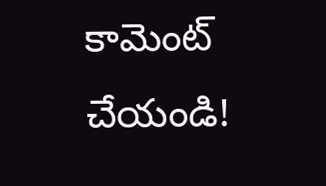కామెంట్ చేయండి!